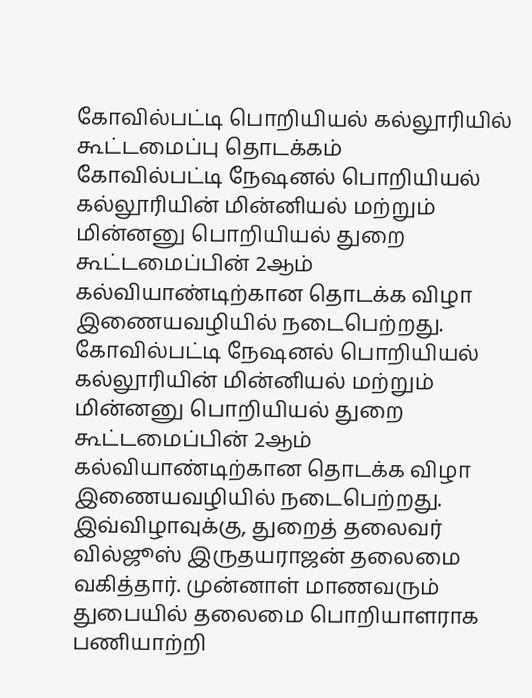கோவில்பட்டி பொறியியல் கல்லூரியில் கூட்டமைப்பு தொடக்கம்
கோவில்பட்டி நேஷனல் பொறியியல் கல்லூரியின் மின்னியல் மற்றும் மின்னனு பொறியியல் துறை கூட்டமைப்பின் 2ஆம் கல்வியாண்டிற்கான தொடக்க விழா இணையவழியில் நடைபெற்றது.
கோவில்பட்டி நேஷனல் பொறியியல் கல்லூரியின் மின்னியல் மற்றும் மின்னனு பொறியியல் துறை கூட்டமைப்பின் 2ஆம் கல்வியாண்டிற்கான தொடக்க விழா இணையவழியில் நடைபெற்றது.
இவ்விழாவுக்கு, துறைத் தலைவர் வில்ஜூஸ் இருதயராஜன் தலைமை வகித்தார். முன்னாள் மாணவரும் துபையில் தலைமை பொறியாளராக பணியாற்றி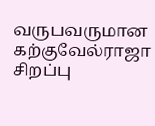வருபவருமான கற்குவேல்ராஜா சிறப்பு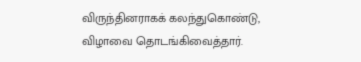விருந்தினராகக் கலந்துகொண்டு, விழாவை தொடங்கிவைத்தார்.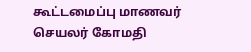கூட்டமைப்பு மாணவர் செயலர் கோமதி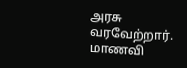அரசு வரவேற்றார். மாணவி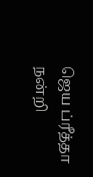ஜெய ப்ரீத்தா நன்றி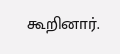கூறினார்.